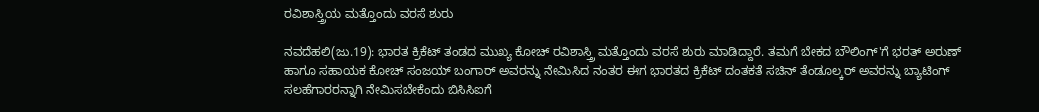ರವಿಶಾಸ್ತ್ರಿಯ ಮತ್ತೊಂದು ವರಸೆ ಶುರು

ನವದೆಹಲಿ(ಜು.19): ಭಾರತ ಕ್ರಿಕೆಟ್ ತಂಡದ ಮುಖ್ಯ ಕೋಚ್ ರವಿಶಾಸ್ತ್ರಿ ಮತ್ತೊಂದು ವರಸೆ ಶುರು ಮಾಡಿದ್ದಾರೆ. ತಮಗೆ ಬೇಕದ ಬೌಲಿಂಗ್'ಗೆ ಭರತ್ ಅರುಣ್ ಹಾಗೂ ಸಹಾಯಕ ಕೋಚ್ ಸಂಜಯ್ ಬಂಗಾರ್ ಅವರನ್ನು ನೇಮಿಸಿದ ನಂತರ ಈಗ ಭಾರತದ ಕ್ರಿಕೆಟ್ ದಂತಕತೆ ಸಚಿನ್ ತೆಂಡೂಲ್ಕರ್ ಅವರನ್ನು ಬ್ಯಾಟಿಂಗ್ ಸಲಹೆಗಾರರನ್ನಾಗಿ ನೇಮಿಸಬೇಕೆಂದು ಬಿಸಿಸಿಐಗೆ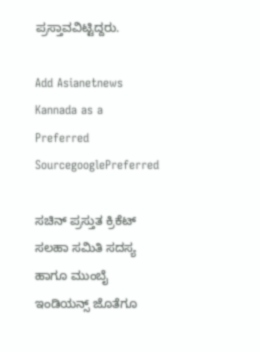ಪ್ರಸ್ತಾವವಿಟ್ಟಿದ್ದರು.

Add Asianetnews Kannada as a Preferred SourcegooglePreferred

ಸಚಿನ್ ಪ್ರಸ್ತುತ ಕ್ರಿಕೆಟ್ ಸಲಹಾ ಸಮಿತಿ ಸದಸ್ಯ ಹಾಗೂ ಮುಂಬೈ ಇಂಡಿಯನ್ಸ್ ಜೊತೆಗೂ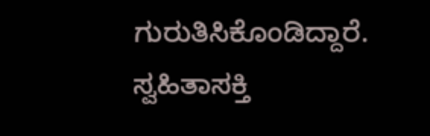ಗುರುತಿಸಿಕೊಂಡಿದ್ದಾರೆ. ಸ್ವಹಿತಾಸಕ್ತಿ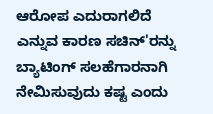ಆರೋಪ ಎದುರಾಗಲಿದೆ ಎನ್ನುವ ಕಾರಣ ಸಚಿನ್'ರನ್ನು ಬ್ಯಾಟಿಂಗ್ ಸಲಹೆಗಾರನಾಗಿ ನೇಮಿಸುವುದು ಕಷ್ಟ ಎಂದು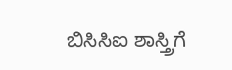ಬಿಸಿಸಿಐ ಶಾಸ್ತ್ರಿಗೆ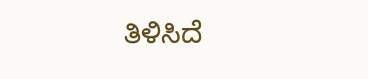ತಿಳಿಸಿದೆ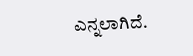ಎನ್ನಲಾಗಿದೆ.